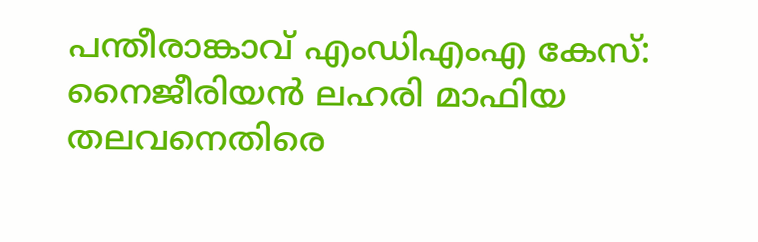പന്തീരാങ്കാവ് എംഡിഎംഎ കേസ്: നൈജീരിയൻ ലഹരി മാഫിയ തലവനെതിരെ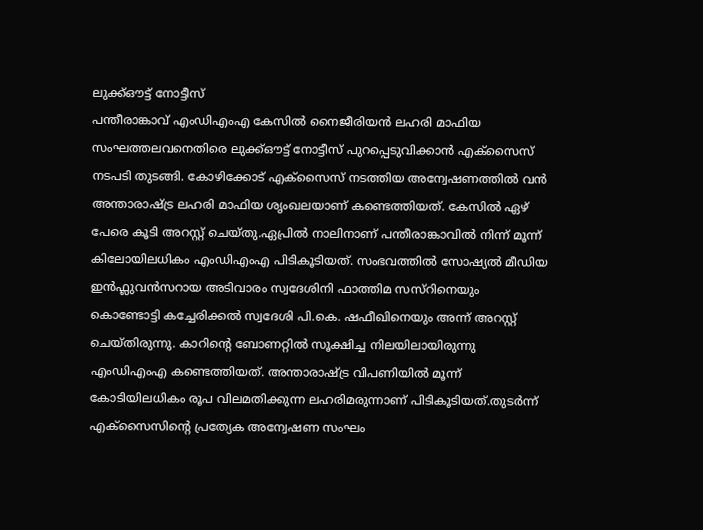ലുക്ക്ഔട്ട് നോട്ടീസ്
പന്തീരാങ്കാവ് എംഡിഎംഎ കേസിൽ നൈജീരിയൻ ലഹരി മാഫിയ സംഘത്തലവനെതിരെ ലുക്ക്ഔട്ട് നോട്ടീസ് പുറപ്പെടുവിക്കാൻ എക്സൈസ് നടപടി തുടങ്ങി. കോഴിക്കോട് എക്സൈസ് നടത്തിയ അന്വേഷണത്തിൽ വൻ അന്താരാഷ്ട്ര ലഹരി മാഫിയ ശൃംഖലയാണ് കണ്ടെത്തിയത്. കേസിൽ ഏഴ് പേരെ കൂടി അറസ്റ്റ് ചെയ്തു.ഏപ്രിൽ നാലിനാണ് പന്തീരാങ്കാവിൽ നിന്ന് മൂന്ന് കിലോയിലധികം എംഡിഎംഎ പിടികൂടിയത്. സംഭവത്തിൽ സോഷ്യൽ മീഡിയ ഇൻഫ്ലുവൻസറായ അടിവാരം സ്വദേശിനി ഫാത്തിമ സസ്റിനെയും കൊണ്ടോട്ടി കച്ചേരിക്കൽ സ്വദേശി പി.കെ. ഷഫീഖിനെയും അന്ന് അറസ്റ്റ് ചെയ്തിരുന്നു. കാറിന്റെ ബോണറ്റിൽ സൂക്ഷിച്ച നിലയിലായിരുന്നു എംഡിഎംഎ കണ്ടെത്തിയത്. അന്താരാഷ്ട്ര വിപണിയിൽ മൂന്ന് കോടിയിലധികം രൂപ വിലമതിക്കുന്ന ലഹരിമരുന്നാണ് പിടികൂടിയത്.തുടർന്ന് എക്സൈസിന്റെ പ്രത്യേക അന്വേഷണ സംഘം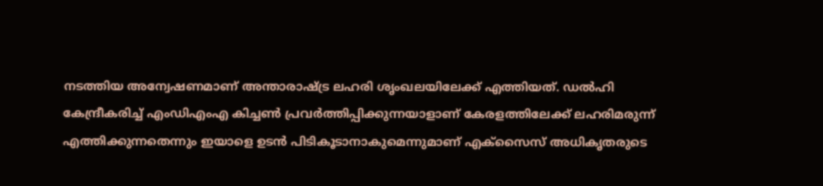നടത്തിയ അന്വേഷണമാണ് അന്താരാഷ്ട്ര ലഹരി ശൃംഖലയിലേക്ക് എത്തിയത്. ഡൽഹി കേന്ദ്രീകരിച്ച് എംഡിഎംഎ കിച്ചൺ പ്രവർത്തിപ്പിക്കുന്നയാളാണ് കേരളത്തിലേക്ക് ലഹരിമരുന്ന് എത്തിക്കുന്നതെന്നും ഇയാളെ ഉടൻ പിടികൂടാനാകുമെന്നുമാണ് എക്സൈസ് അധികൃതരുടെ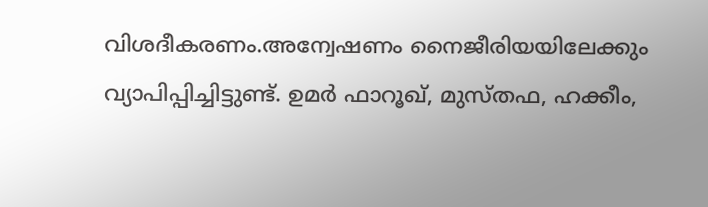വിശദീകരണം.അന്വേഷണം നൈജീരിയയിലേക്കും വ്യാപിപ്പിച്ചിട്ടുണ്ട്. ഉമർ ഫാറൂഖ്, മുസ്തഫ, ഹക്കീം,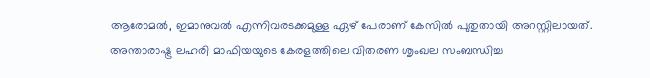ആരോമൽ, ഇമാനുവൽ എന്നിവരടക്കമുള്ള ഏഴ് പേരാണ് കേസിൽ പുതുതായി അറസ്റ്റിലായത്. അന്താരാഷ്ട്ര ലഹരി മാഫിയയുടെ കേരളത്തിലെ വിതരണ ശൃംഖല സംബന്ധിച്ച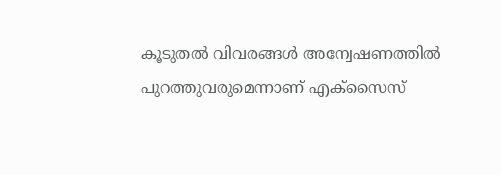കൂടുതൽ വിവരങ്ങൾ അന്വേഷണത്തിൽ പുറത്തുവരുമെന്നാണ് എക്സൈസ്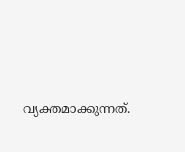വ്യക്തമാക്കുന്നത്.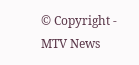© Copyright - MTV News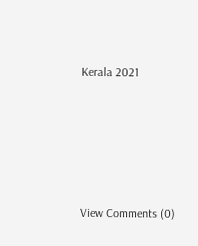Kerala 2021





View Comments (0)